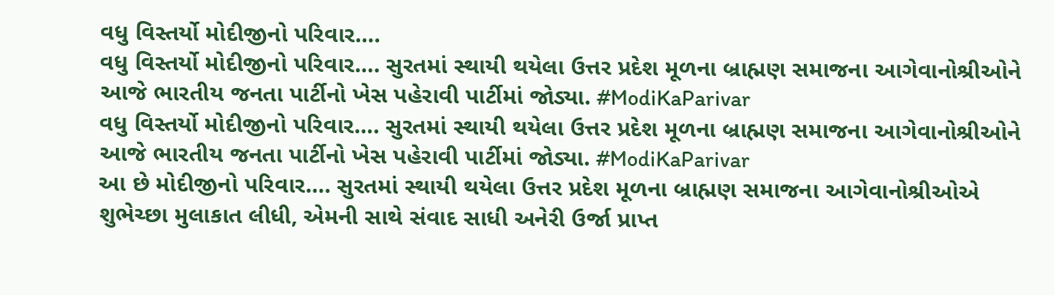વધુ વિસ્તર્યો મોદીજીનો પરિવાર….
વધુ વિસ્તર્યો મોદીજીનો પરિવાર…. સુરતમાં સ્થાયી થયેલા ઉત્તર પ્રદેશ મૂળના બ્રાહ્મણ સમાજના આગેવાનોશ્રીઓને આજે ભારતીય જનતા પાર્ટીનો ખેસ પહેરાવી પાર્ટીમાં જોડ્યા. #ModiKaParivar
વધુ વિસ્તર્યો મોદીજીનો પરિવાર…. સુરતમાં સ્થાયી થયેલા ઉત્તર પ્રદેશ મૂળના બ્રાહ્મણ સમાજના આગેવાનોશ્રીઓને આજે ભારતીય જનતા પાર્ટીનો ખેસ પહેરાવી પાર્ટીમાં જોડ્યા. #ModiKaParivar
આ છે મોદીજીનો પરિવાર…. સુરતમાં સ્થાયી થયેલા ઉત્તર પ્રદેશ મૂળના બ્રાહ્મણ સમાજના આગેવાનોશ્રીઓએ શુભેચ્છા મુલાકાત લીધી, એમની સાથે સંવાદ સાધી અનેરી ઉર્જા પ્રાપ્ત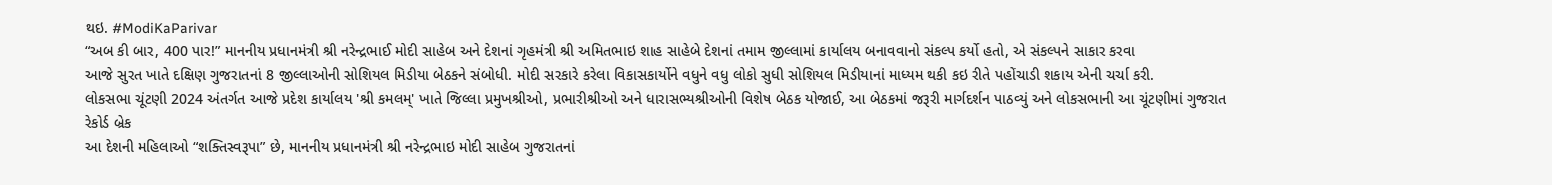થઇ. #ModiKaParivar
“અબ કી બાર, 400 પાર!” માનનીય પ્રધાનમંત્રી શ્રી નરેન્દ્રભાઈ મોદી સાહેબ અને દેશનાં ગૃહમંત્રી શ્રી અમિતભાઇ શાહ સાહેબે દેશનાં તમામ જીલ્લામાં કાર્યાલય બનાવવાનો સંકલ્પ કર્યો હતો, એ સંકલ્પને સાકાર કરવા
આજે સુરત ખાતે દક્ષિણ ગુજરાતનાં 8 જીલ્લાઓની સોશિયલ મિડીયા બેઠકને સંબોધી. મોદી સરકારે કરેલા વિકાસકાર્યોને વધુને વધુ લોકો સુધી સોશિયલ મિડીયાનાં માધ્યમ થકી કઇ રીતે પહોંચાડી શકાય એની ચર્ચા કરી.
લોકસભા ચૂંટણી 2024 અંતર્ગત આજે પ્રદેશ કાર્યાલય 'શ્રી કમલમ્' ખાતે જિલ્લા પ્રમુખશ્રીઓ, પ્રભારીશ્રીઓ અને ધારાસભ્યશ્રીઓની વિશેષ બેઠક યોજાઈ, આ બેઠકમાં જરૂરી માર્ગદર્શન પાઠવ્યું અને લોકસભાની આ ચૂંટણીમાં ગુજરાત રેકોર્ડ બ્રેક
આ દેશની મહિલાઓ “શક્તિસ્વરૂપા” છે, માનનીય પ્રધાનમંત્રી શ્રી નરેન્દ્રભાઇ મોદી સાહેબ ગુજરાતનાં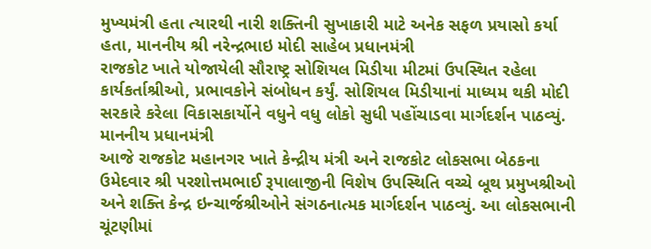મુખ્યમંત્રી હતા ત્યારથી નારી શક્તિની સુખાકારી માટે અનેક સફળ પ્રયાસો કર્યા હતા, માનનીય શ્રી નરેન્દ્રભાઇ મોદી સાહેબ પ્રધાનમંત્રી
રાજકોટ ખાતે યોજાયેલી સૌરાષ્ટ્ર સોશિયલ મિડીયા મીટમાં ઉપસ્થિત રહેલા કાર્યકર્તાશ્રીઓ, પ્રભાવકોને સંબોધન કર્યું. સોશિયલ મિડીયાનાં માધ્યમ થકી મોદી સરકારે કરેલા વિકાસકાર્યોને વધુને વધુ લોકો સુધી પહોંચાડવા માર્ગદર્શન પાઠવ્યું. માનનીય પ્રધાનમંત્રી
આજે રાજકોટ મહાનગર ખાતે કેન્દ્રીય મંત્રી અને રાજકોટ લોકસભા બેઠકના ઉમેદવાર શ્રી પરશોત્તમભાઈ રૂપાલાજીની વિશેષ ઉપસ્થિતિ વચ્ચે બૂથ પ્રમુખશ્રીઓ અને શક્તિ કેન્દ્ર ઇન્ચાર્જશ્રીઓને સંગઠનાત્મક માર્ગદર્શન પાઠવ્યું. આ લોકસભાની ચૂંટણીમાં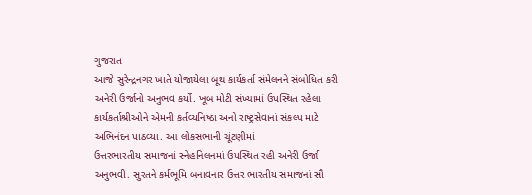ગુજરાત
આજે સુરેન્દ્રનગર ખાતે યોજાયેલા બૂથ કાર્યકર્તા સંમેલનને સંબોધિત કરી અનેરી ઉર્જાનો અનુભવ કર્યો. ખૂબ મોટી સંખ્યામાં ઉપસ્થિત રહેલા કાર્યકર્તાશ્રીઓને એમની કર્તવ્યનિષ્ઠા અનો રાષ્ટ્રસેવાનાં સંકલ્પ માટે અભિનંદન પાઠવ્યા. આ લોકસભાની ચૂંટણીમાં
ઉત્તરભારતીય સમાજનાં સ્નેહનિલનમાં ઉપસ્થિત રહી અનેરી ઉર્જા અનુભવી. સુરતને કર્મભૂમિ બનાવનાર ઉત્તર ભારતીય સમાજનાં સૌ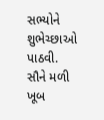સભ્યોને શુભેચ્છાઓ પાઠવી. સૌને મળી ખૂબ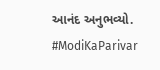આનંદ અનુભવ્યો. #ModiKaParivar